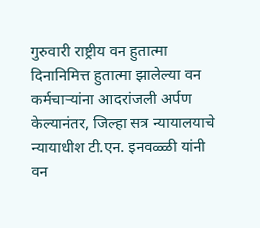गुरुवारी राष्ट्रीय वन हुतात्मा दिनानिमित्त हुतात्मा झालेल्या वन कर्मचाऱ्यांना आदरांजली अर्पण केल्यानंतर, जिल्हा सत्र न्यायालयाचे न्यायाधीश टी.एन. इनवळ्ळी यांनी वन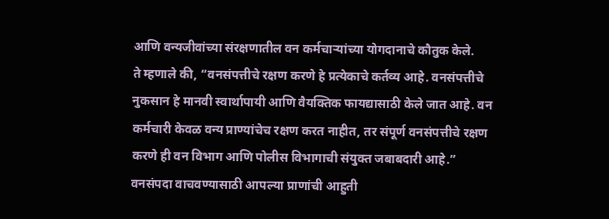आणि वन्यजीवांच्या संरक्षणातील वन कर्मचाऱ्यांच्या योगदानाचे कौतुक केले.
ते म्हणाले की, “वनसंपत्तीचे रक्षण करणे हे प्रत्येकाचे कर्तव्य आहे. वनसंपत्तीचे नुकसान हे मानवी स्वार्थापायी आणि वैयक्तिक फायद्यासाठी केले जात आहे. वन कर्मचारी केवळ वन्य प्राण्यांचेच रक्षण करत नाहीत, तर संपूर्ण वनसंपत्तीचे रक्षण करणे ही वन विभाग आणि पोलीस विभागाची संयुक्त जबाबदारी आहे.”
वनसंपदा वाचवण्यासाठी आपल्या प्राणांची आहुती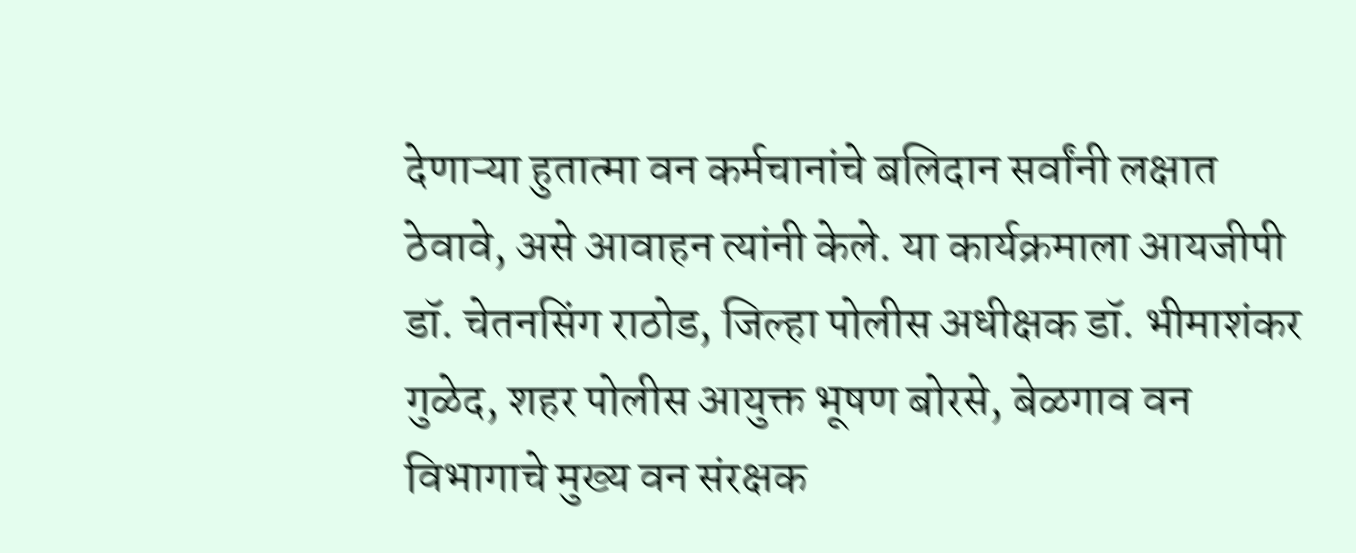देणाऱ्या हुतात्मा वन कर्मचानांचे बलिदान सर्वांनी लक्षात ठेवावे, असे आवाहन त्यांनी केले. या कार्यक्रमाला आयजीपी डॉ. चेतनसिंग राठोड, जिल्हा पोलीस अधीक्षक डॉ. भीमाशंकर गुळेद, शहर पोलीस आयुक्त भूषण बोरसे, बेळगाव वन विभागाचे मुख्य वन संरक्षक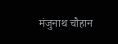मंजुनाथ चौहान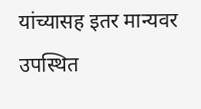यांच्यासह इतर मान्यवर उपस्थित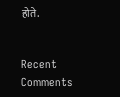होते.


Recent Comments